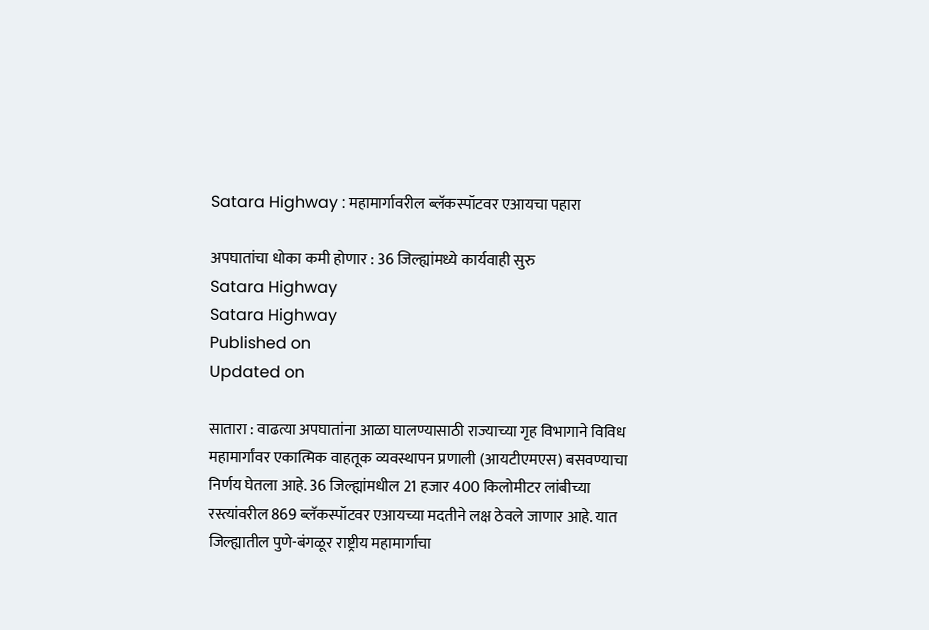Satara Highway : महामार्गावरील ब्लॅकस्पॉटवर एआयचा पहारा

अपघातांचा धोका कमी होणार : 36 जिल्ह्यांमध्ये कार्यवाही सुरु
Satara Highway
Satara Highway
Published on
Updated on

सातारा : वाढत्या अपघातांना आळा घालण्यासाठी राज्याच्या गृह विभागाने विविध महामार्गांवर एकात्मिक वाहतूक व्यवस्थापन प्रणाली (आयटीएमएस) बसवण्याचा निर्णय घेतला आहे. 36 जिल्ह्यांमधील 21 हजार 400 किलोमीटर लांबीच्या रस्त्यांवरील 869 ब्लॅकस्पॉटवर एआयच्या मदतीने लक्ष ठेवले जाणार आहे. यात जिल्ह्यातील पुणे-बंगळूर राष्ट्रीय महामार्गाचा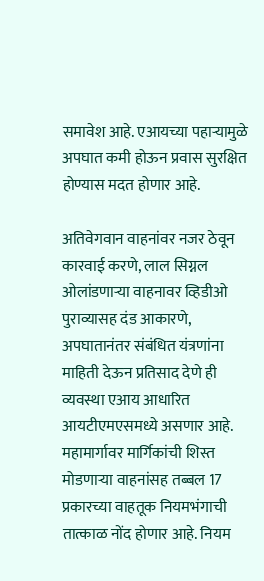समावेश आहे. एआयच्या पहाऱ्यामुळे अपघात कमी होऊन प्रवास सुरक्षित होण्यास मदत होणार आहे.

अतिवेगवान वाहनांवर नजर ठेवून कारवाई करणे, लाल सिग्नल ओलांडणाऱ्या वाहनावर व्हिडीओ पुराव्यासह दंड आकारणे, अपघातानंतर संबंधित यंत्रणांना माहिती देऊन प्रतिसाद देणे ही व्यवस्था एआय आधारित आयटीएमएसमध्ये असणार आहे. महामार्गावर मार्गिकांची शिस्त मोडणाऱ्या वाहनांसह तब्बल 17 प्रकारच्या वाहतूक नियमभंगाची तात्काळ नोंद होणार आहे. नियम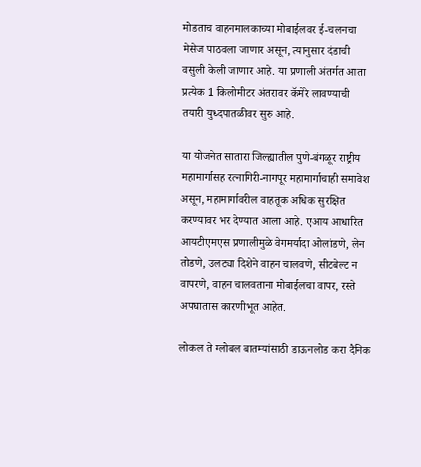मोडताच वाहनमालकाच्या मोबाईलवर ई-चलनचा मेसेज पाठवला जाणार असून, त्यानुसार दंडाची वसुली केली जाणार आहे. या प्रणाली अंतर्गत आता प्रत्येक 1 किलोमीटर अंतरावर कॅमेरे लावण्याची तयारी युध्दपातळीवर सुरु आहे.

या योजनेत सातारा जिल्ह्यातील पुणे-बंगळूर राष्ट्रीय महामार्गासह रत्नागिरी-नागपूर महामार्गाचाही समावेश असून, महामार्गावरील वाहतूक अधिक सुरक्षित करण्यावर भर देण्यात आला आहे. एआय आधारित आयटीएमएस प्रणालीमुळे वेगमर्यादा ओलांडणे, लेन तोडणे, उलट्या दिशेने वाहन चालवणे, सीटबेल्ट न वापरणे, वाहन चालवताना मोबाईलचा वापर, रस्ते अपघातास कारणीभूत आहेत.

लोकल ते ग्लोबल बातम्यांसाठी डाऊनलोड करा दैनिक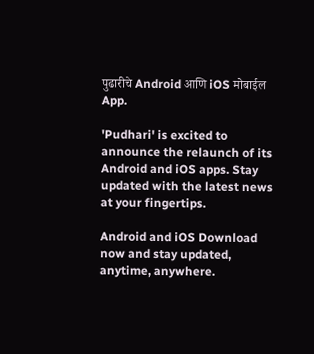पुढारीचे Android आणि iOS मोबाईल App.

'Pudhari' is excited to announce the relaunch of its Android and iOS apps. Stay updated with the latest news at your fingertips.

Android and iOS Download now and stay updated, anytime, anywhere.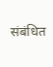संबंधित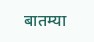बातम्या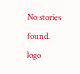No stories found.
logo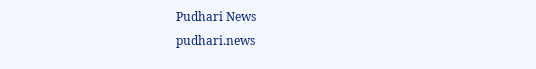Pudhari News
pudhari.news